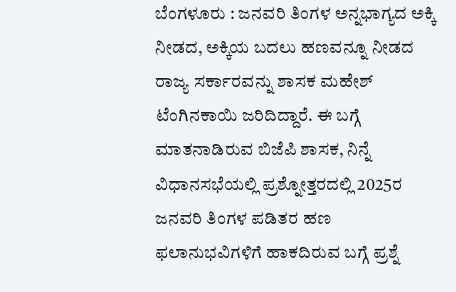ಬೆಂಗಳೂರು : ಜನವರಿ ತಿಂಗಳ ಅನ್ನಭಾಗ್ಯದ ಅಕ್ಕಿ ನೀಡದ, ಅಕ್ಕಿಯ ಬದಲು ಹಣವನ್ನೂ ನೀಡದ ರಾಜ್ಯ ಸರ್ಕಾರವನ್ನು ಶಾಸಕ ಮಹೇಶ್ ಟೆಂಗಿನಕಾಯಿ ಜರಿದಿದ್ದಾರೆ. ಈ ಬಗ್ಗೆ ಮಾತನಾಡಿರುವ ಬಿಜೆಪಿ ಶಾಸಕ, ನಿನ್ನೆ ವಿಧಾನಸಭೆಯಲ್ಲಿ ಪ್ರಶ್ನೋತ್ತರದಲ್ಲಿ 2025ರ ಜನವರಿ ತಿಂಗಳ ಪಡಿತರ ಹಣ ಫಲಾನುಭವಿಗಳಿಗೆ ಹಾಕದಿರುವ ಬಗ್ಗೆ ಪ್ರಶ್ನೆ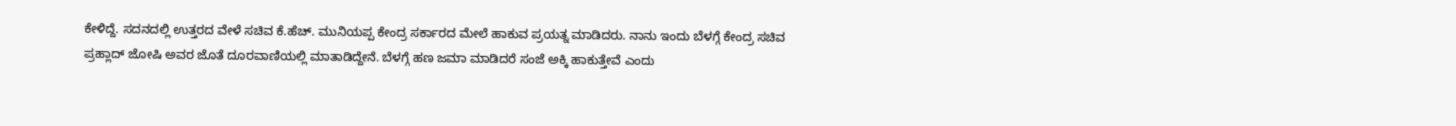ಕೇಳಿದ್ದೆ. ಸದನದಲ್ಲಿ ಉತ್ತರದ ವೇಳೆ ಸಚಿವ ಕೆ.ಹೆಚ್. ಮುನಿಯಪ್ಪ ಕೇಂದ್ರ ಸರ್ಕಾರದ ಮೇಲೆ ಹಾಕುವ ಪ್ರಯತ್ನ ಮಾಡಿದರು. ನಾನು ಇಂದು ಬೆಳಗ್ಗೆ ಕೇಂದ್ರ ಸಚಿವ ಪ್ರಹ್ಲಾದ್ ಜೋಷಿ ಅವರ ಜೊತೆ ದೂರವಾಣಿಯಲ್ಲಿ ಮಾತಾಡಿದ್ದೇನೆ. ಬೆಳಗ್ಗೆ ಹಣ ಜಮಾ ಮಾಡಿದರೆ ಸಂಜೆ ಅಕ್ಕಿ ಹಾಕುತ್ತೇವೆ ಎಂದು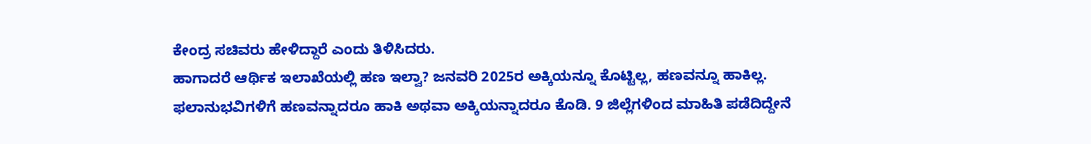ಕೇಂದ್ರ ಸಚಿವರು ಹೇಳಿದ್ದಾರೆ ಎಂದು ತಿಳಿಸಿದರು.
ಹಾಗಾದರೆ ಆರ್ಥಿಕ ಇಲಾಖೆಯಲ್ಲಿ ಹಣ ಇಲ್ವಾ? ಜನವರಿ 2025ರ ಅಕ್ಕಿಯನ್ನೂ ಕೊಟ್ಟಿಲ್ಲ, ಹಣವನ್ನೂ ಹಾಕಿಲ್ಲ. ಫಲಾನುಭವಿಗಳಿಗೆ ಹಣವನ್ನಾದರೂ ಹಾಕಿ ಅಥವಾ ಅಕ್ಕಿಯನ್ನಾದರೂ ಕೊಡಿ. 9 ಜಿಲ್ಲೆಗಳಿಂದ ಮಾಹಿತಿ ಪಡೆದಿದ್ದೇನೆ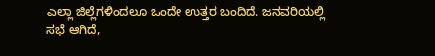ಎಲ್ಲಾ ಜಿಲ್ಲೆಗಳಿಂದಲೂ ಒಂದೇ ಉತ್ತರ ಬಂದಿದೆ. ಜನವರಿಯಲ್ಲಿ ಸಭೆ ಆಗಿದೆ,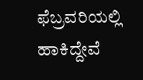ಫೆಬ್ರವರಿಯಲ್ಲಿ ಹಾಕಿದ್ದೇವೆ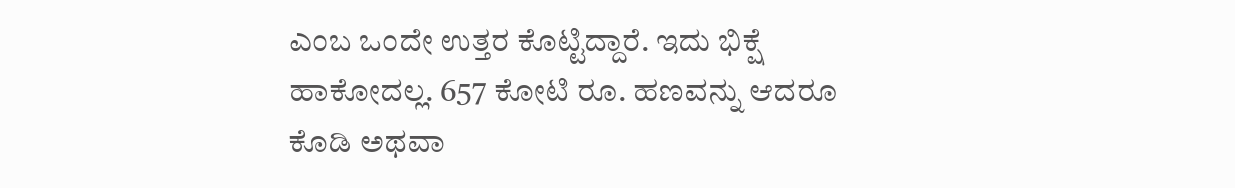ಎಂಬ ಒಂದೇ ಉತ್ತರ ಕೊಟ್ಟಿದ್ದಾರೆ. ಇದು ಭಿಕ್ಷೆ ಹಾಕೋದಲ್ಲ. 657 ಕೋಟಿ ರೂ. ಹಣವನ್ನು ಆದರೂ ಕೊಡಿ ಅಥವಾ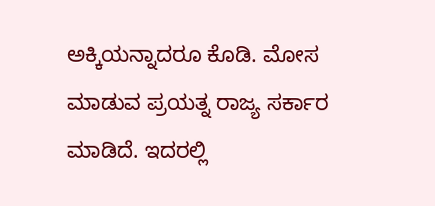ಅಕ್ಕಿಯನ್ನಾದರೂ ಕೊಡಿ. ಮೋಸ ಮಾಡುವ ಪ್ರಯತ್ನ ರಾಜ್ಯ ಸರ್ಕಾರ ಮಾಡಿದೆ. ಇದರಲ್ಲಿ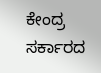ಕೇಂದ್ರ ಸರ್ಕಾರದ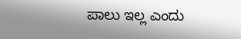ಪಾಲು ಇಲ್ಲ ಎಂದು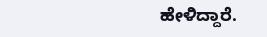ಹೇಳಿದ್ದಾರೆ.